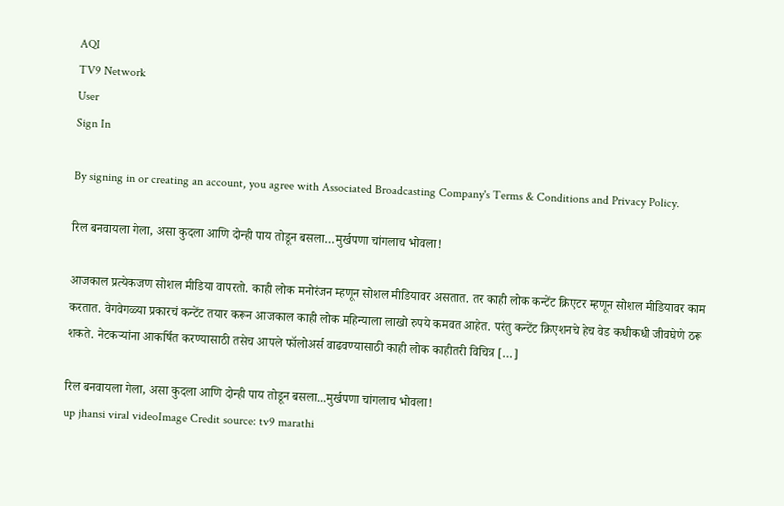AQI
TV9 Network
User
Sign In

By signing in or creating an account, you agree with Associated Broadcasting Company's Terms & Conditions and Privacy Policy.

रिल बनवायला गेला, असा कुदला आणि दोन्ही पाय तोडून बसला…मुर्खपणा चांगलाच भोवला!

आजकाल प्रत्येकजण सोशल मीडिया वापरतो. काही लोक मनोरंजन म्हणून सोशल मीडियावर असतात. तर काही लोक कन्टेंट क्रिएटर म्हणून सोशल मीडियावर काम करतात. वेगवेगळ्या प्रकारचं कन्टेंट तयार करून आजकाल काही लोक महिन्याला लाखो रुपये कमवत आहेत. परंतु कन्टेंट क्रिएशनचे हेच वेड कधीकधी जीवघेणे ठरू शकते. नेटकऱ्यांना आकर्षित करण्यासाठी तसेच आपले फॉलोअर्स वाढवण्यासाठी काही लोक काहीतरी विचित्र […]

रिल बनवायला गेला, असा कुदला आणि दोन्ही पाय तोडून बसला...मुर्खपणा चांगलाच भोवला!
up jhansi viral videoImage Credit source: tv9 marathi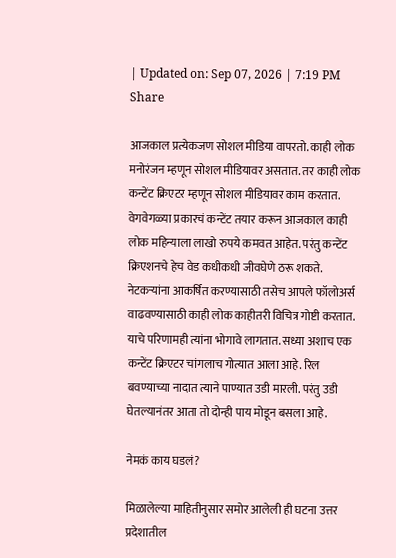| Updated on: Sep 07, 2026 | 7:19 PM
Share

आजकाल प्रत्येकजण सोशल मीडिया वापरतो. काही लोक मनोरंजन म्हणून सोशल मीडियावर असतात. तर काही लोक कन्टेंट क्रिएटर म्हणून सोशल मीडियावर काम करतात. वेगवेगळ्या प्रकारचं कन्टेंट तयार करून आजकाल काही लोक महिन्याला लाखो रुपये कमवत आहेत. परंतु कन्टेंट क्रिएशनचे हेच वेड कधीकधी जीवघेणे ठरू शकते. नेटकऱ्यांना आकर्षित करण्यासाठी तसेच आपले फॉलोअर्स वाढवण्यासाठी काही लोक काहीतरी विचित्र गोष्टी करतात. याचे परिणामही त्यांना भोगावे लागतात. सध्या अशाच एक कन्टेंट क्रिएटर चांगलाच गोत्यात आला आहे. रिल बवण्याच्या नादात त्याने पाण्यात उडी मारली. परंतु उडी घेतल्यानंतर आता तो दोन्ही पाय मोडून बसला आहे.

नेमकं काय घडलं?

मिळालेल्या माहितीनुसार समोर आलेली ही घटना उत्तर प्रदेशातील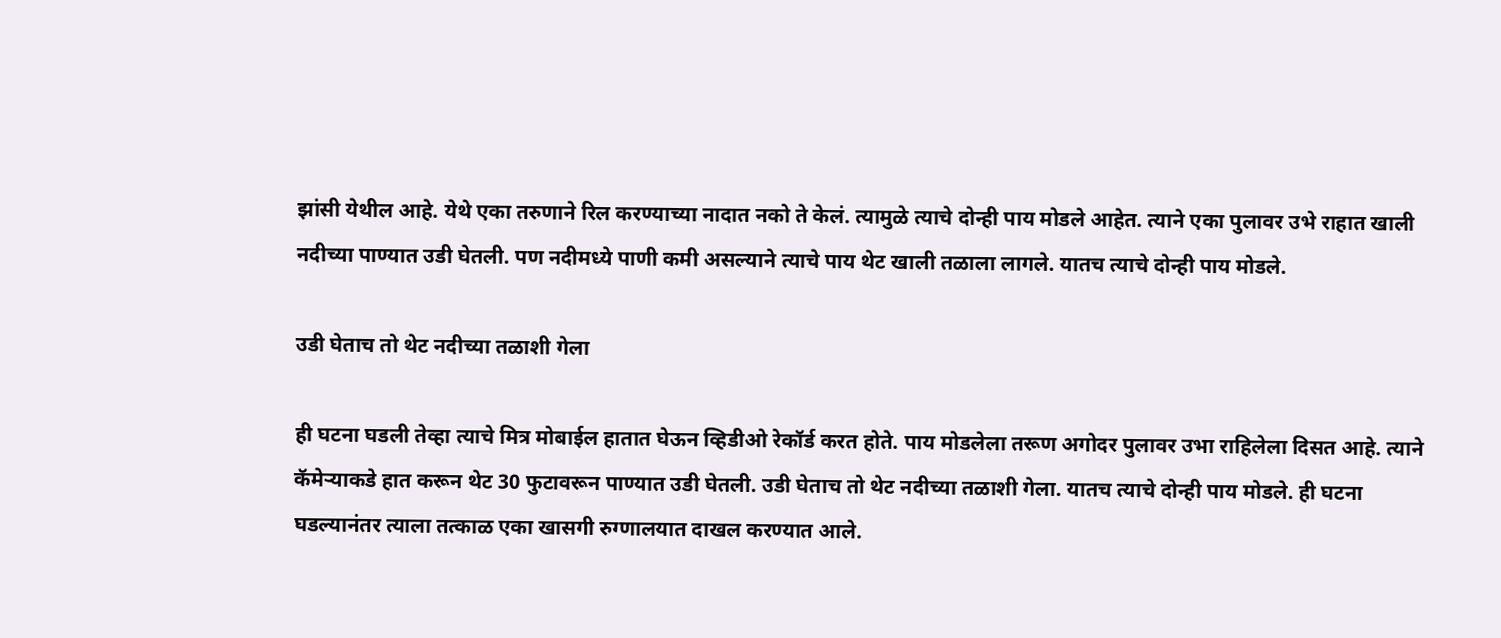झांसी येथील आहे. येथे एका तरुणाने रिल करण्याच्या नादात नको ते केलं. त्यामुळे त्याचे दोन्ही पाय मोडले आहेत. त्याने एका पुलावर उभे राहात खाली नदीच्या पाण्यात उडी घेतली. पण नदीमध्ये पाणी कमी असल्याने त्याचे पाय थेट खाली तळाला लागले. यातच त्याचे दोन्ही पाय मोडले.

उडी घेताच तो थेट नदीच्या तळाशी गेला

ही घटना घडली तेव्हा त्याचे मित्र मोबाईल हातात घेऊन व्हिडीओ रेकॉर्ड करत होते. पाय मोडलेला तरूण अगोदर पुलावर उभा राहिलेला दिसत आहे. त्याने कॅमेऱ्याकडे हात करून थेट 30 फुटावरून पाण्यात उडी घेतली. उडी घेताच तो थेट नदीच्या तळाशी गेला. यातच त्याचे दोन्ही पाय मोडले. ही घटना घडल्यानंतर त्याला तत्काळ एका खासगी रुग्णालयात दाखल करण्यात आले.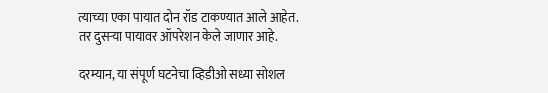त्याच्या एका पायात दोन रॉड टाकण्यात आले आहेत. तर दुसऱ्या पायावर ऑपरेशन केले जाणार आहे.

दरम्यान, या संपूर्ण घटनेचा व्हिडीओ सध्या सोशल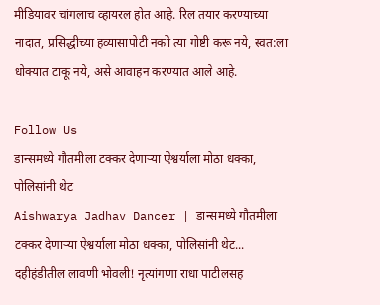मीडियावर चांगलाच व्हायरल होत आहे. रिल तयार करण्याच्या नादात, प्रसिद्धीच्या हव्यासापोटी नको त्या गोष्टी करू नये, स्वत:ला धोक्यात टाकू नये, असे आवाहन करण्यात आले आहे.

Follow Us
डान्समध्ये गौतमीला टक्कर देणाऱ्या ऐश्वर्याला मोठा धक्का, पोलिसांनी थेट
Aishwarya Jadhav Dancer | डान्समध्ये गौतमीला टक्कर देणाऱ्या ऐश्वर्याला मोठा धक्का, पोलिसांनी थेट...
दहीहंडीतील लावणी भोवली! नृत्यांगणा राधा पाटीलसह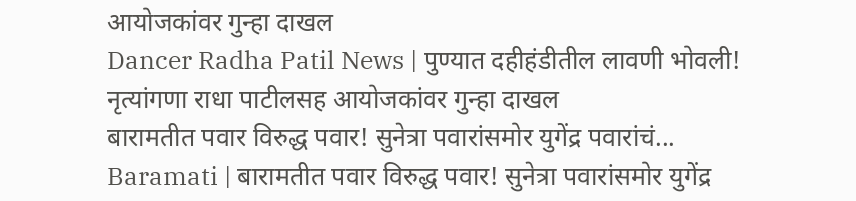आयोजकांवर गुन्हा दाखल
Dancer Radha Patil News | पुण्यात दहीहंडीतील लावणी भोवली! नृत्यांगणा राधा पाटीलसह आयोजकांवर गुन्हा दाखल
बारामतीत पवार विरुद्ध पवार! सुनेत्रा पवारांसमोर युगेंद्र पवारांचं...
Baramati | बारामतीत पवार विरुद्ध पवार! सुनेत्रा पवारांसमोर युगेंद्र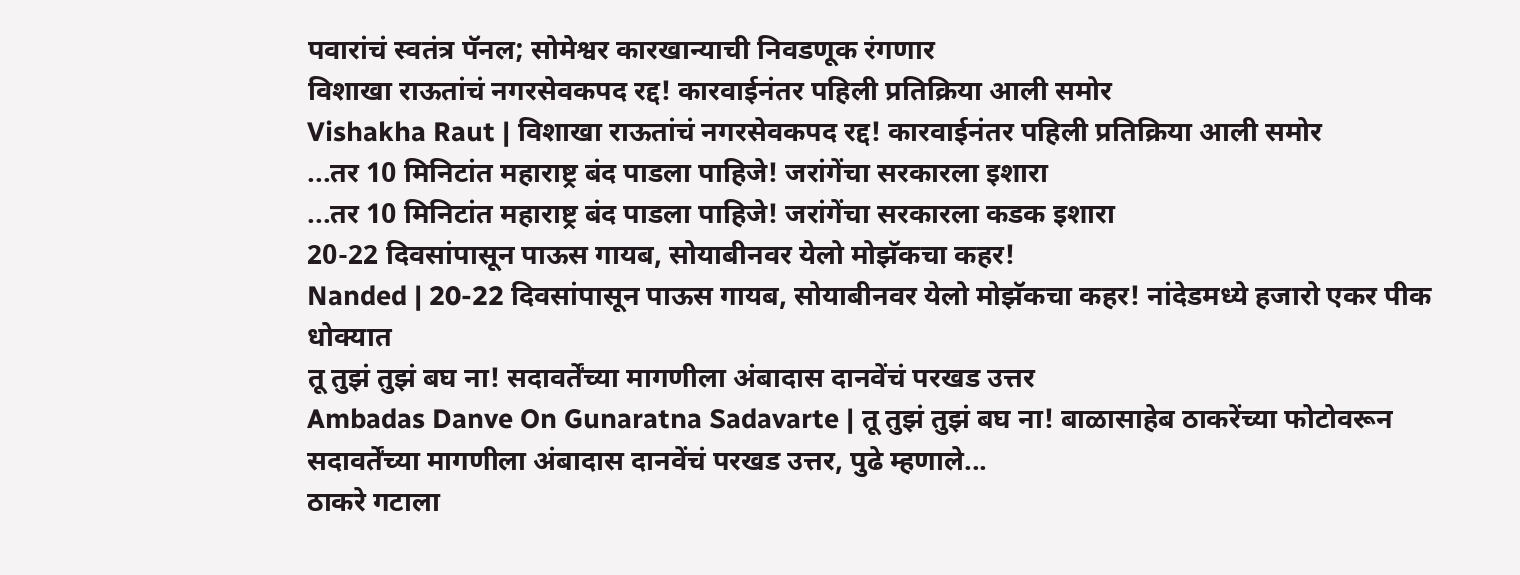पवारांचं स्वतंत्र पॅनल; सोमेश्वर कारखान्याची निवडणूक रंगणार
विशाखा राऊतांचं नगरसेवकपद रद्द! कारवाईनंतर पहिली प्रतिक्रिया आली समोर
Vishakha Raut | विशाखा राऊतांचं नगरसेवकपद रद्द! कारवाईनंतर पहिली प्रतिक्रिया आली समोर
...तर 10 मिनिटांत महाराष्ट्र बंद पाडला पाहिजे! जरांगेंचा सरकारला इशारा
...तर 10 मिनिटांत महाराष्ट्र बंद पाडला पाहिजे! जरांगेंचा सरकारला कडक इशारा
20-22 दिवसांपासून पाऊस गायब, सोयाबीनवर येलो मोझॅकचा कहर!
Nanded | 20-22 दिवसांपासून पाऊस गायब, सोयाबीनवर येलो मोझॅकचा कहर! नांदेडमध्ये हजारो एकर पीक धोक्यात
तू तुझं तुझं बघ ना! सदावर्तेंच्या मागणीला अंबादास दानवेंचं परखड उत्तर
Ambadas Danve On Gunaratna Sadavarte | तू तुझं तुझं बघ ना! बाळासाहेब ठाकरेंच्या फोटोवरून सदावर्तेंच्या मागणीला अंबादास दानवेंचं परखड उत्तर, पुढे म्हणाले...
ठाकरे गटाला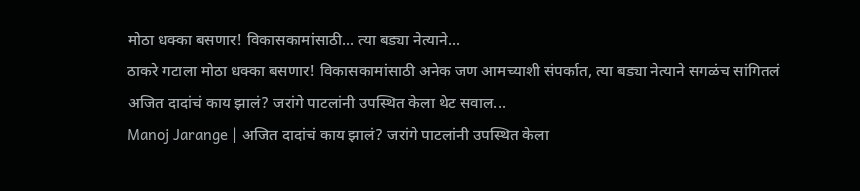मोठा धक्का बसणार! विकासकामांसाठी... त्या बड्या नेत्याने...
ठाकरे गटाला मोठा धक्का बसणार! विकासकामांसाठी अनेक जण आमच्याशी संपर्कात, त्या बड्या नेत्याने सगळंच सांगितलं
अजित दादांचं काय झालं? जरांगे पाटलांनी उपस्थित केला थेट सवाल...
Manoj Jarange | अजित दादांचं काय झालं? जरांगे पाटलांनी उपस्थित केला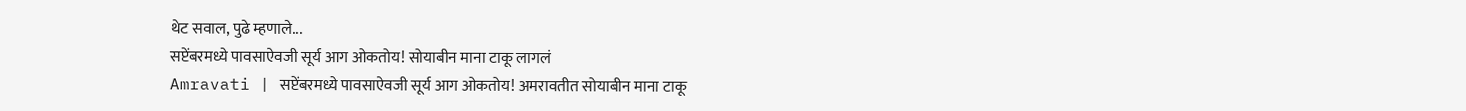थेट सवाल, पुढे म्हणाले...
सप्टेंबरमध्ये पावसाऐवजी सूर्य आग ओकतोय! सोयाबीन माना टाकू लागलं
Amravati | सप्टेंबरमध्ये पावसाऐवजी सूर्य आग ओकतोय! अमरावतीत सोयाबीन माना टाकू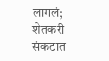लागलं; शेतकरी संकटात